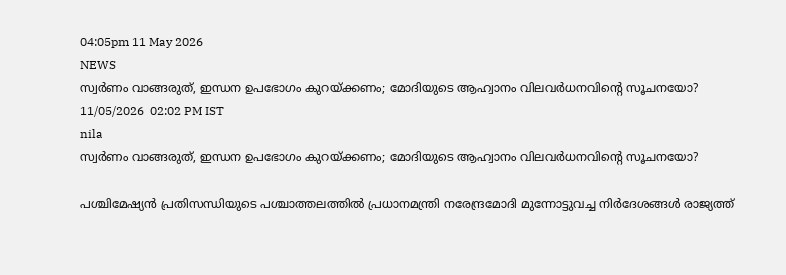04:05pm 11 May 2026
NEWS
സ്വർണം വാങ്ങരുത്, ഇന്ധന ഉപഭോഗം കുറയ്ക്കണം; മോദിയുടെ ആഹ്വാനം വിലവർധനവിന്റെ സൂചനയോ?
11/05/2026  02:02 PM IST
nila
സ്വർണം വാങ്ങരുത്, ഇന്ധന ഉപഭോഗം കുറയ്ക്കണം; മോദിയുടെ ആഹ്വാനം വിലവർധനവിന്റെ സൂചനയോ?

പശ്ചിമേഷ്യൻ പ്രതിസന്ധിയുടെ പശ്ചാത്തലത്തിൽ പ്രധാനമന്ത്രി നരേന്ദ്രമോദി മുന്നോട്ടുവച്ച നിർദേശങ്ങൾ രാജ്യത്ത്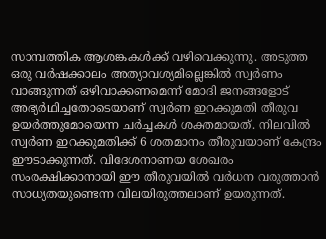സാമ്പത്തിക ആശങ്കകൾക്ക് വഴിവെക്കുന്നു. അടുത്ത ഒരു വർഷക്കാലം അത്യാവശ്യമില്ലെങ്കിൽ സ്വർണം വാങ്ങുന്നത് ഒഴിവാക്കണമെന്ന് മോദി ജനങ്ങളോട് അഭ്യർഥിച്ചതോടെയാണ് സ്വർണ ഇറക്കുമതി തീരുവ ഉയർത്തുമോയെന്ന ചർച്ചകൾ ശക്തമായത്. നിലവിൽ സ്വർണ ഇറക്കുമതിക്ക് 6 ശതമാനം തീരുവയാണ് കേന്ദ്രം ഈടാക്കുന്നത്. വിദേശനാണയ ശേഖരം സംരക്ഷിക്കാനായി ഈ തീരുവയിൽ വർധന വരുത്താൻ സാധ്യതയുണ്ടെന്ന വിലയിരുത്തലാണ് ഉയരുന്നത്.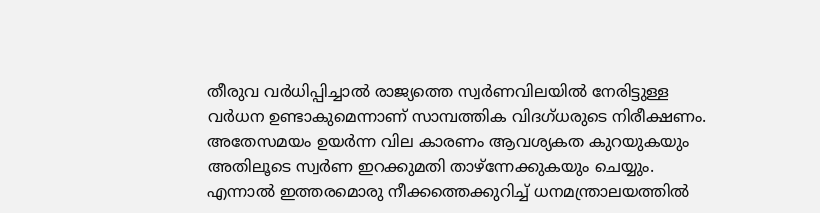തീരുവ വർധിപ്പിച്ചാൽ രാജ്യത്തെ സ്വർണവിലയിൽ നേരിട്ടുള്ള വർധന ഉണ്ടാകുമെന്നാണ് സാമ്പത്തിക വിദഗ്ധരുടെ നിരീക്ഷണം. അതേസമയം ഉയർന്ന വില കാരണം ആവശ്യകത കുറയുകയും അതിലൂടെ സ്വർണ ഇറക്കുമതി താഴ്ന്നേക്കുകയും ചെയ്യും. എന്നാൽ ഇത്തരമൊരു നീക്കത്തെക്കുറിച്ച് ധനമന്ത്രാലയത്തിൽ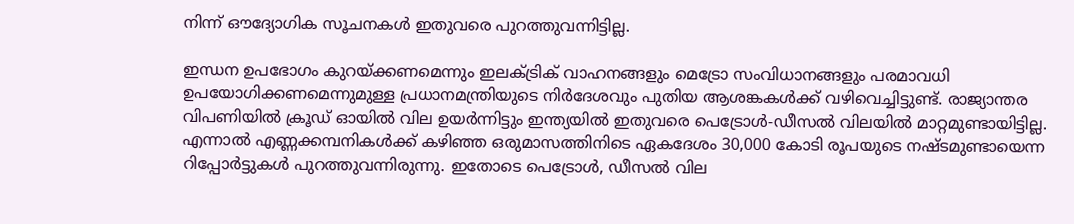നിന്ന് ഔദ്യോഗിക സൂചനകൾ ഇതുവരെ പുറത്തുവന്നിട്ടില്ല.

ഇന്ധന ഉപഭോഗം കുറയ്ക്കണമെന്നും ഇലക്ട്രിക് വാഹനങ്ങളും മെട്രോ സംവിധാനങ്ങളും പരമാവധി ഉപയോഗിക്കണമെന്നുമുള്ള പ്രധാനമന്ത്രിയുടെ നിർദേശവും പുതിയ ആശങ്കകൾക്ക് വഴിവെച്ചിട്ടുണ്ട്. രാജ്യാന്തര വിപണിയിൽ ക്രൂഡ് ഓയിൽ വില ഉയർന്നിട്ടും ഇന്ത്യയിൽ ഇതുവരെ പെട്രോൾ-ഡീസൽ വിലയിൽ മാറ്റമുണ്ടായിട്ടില്ല. എന്നാൽ എണ്ണക്കമ്പനികൾക്ക് കഴിഞ്ഞ ഒരുമാസത്തിനിടെ ഏകദേശം 30,000 കോടി രൂപയുടെ നഷ്ടമുണ്ടായെന്ന റിപ്പോർട്ടുകൾ പുറത്തുവന്നിരുന്നു. ഇതോടെ പെട്രോൾ, ഡീസൽ വില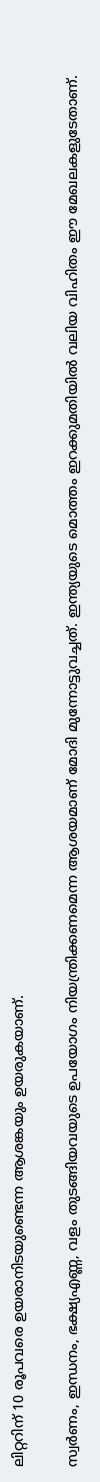ലിറ്ററിന് 10 രൂപവരെ ഉയരാനിടയുണ്ടെന്ന ആശങ്കയും ഉയരുകയാണ്.

സ്വർണം, ഇന്ധനം, ഭക്ഷ്യഎണ്ണ, വളം തുടങ്ങിയവയുടെ ഉപയോഗം നിയന്ത്രിക്കണമെന്ന ആശയമാണ് മോദി മുന്നോട്ടുവച്ചത്. ഇന്ത്യയുടെ മൊത്തം ഇറക്കുമതിയിൽ വലിയ വിഹിതം ഈ മേഖലകളുടേതാണ്.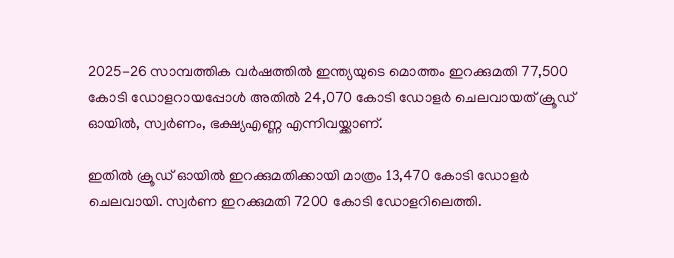2025-26 സാമ്പത്തിക വർഷത്തിൽ ഇന്ത്യയുടെ മൊത്തം ഇറക്കുമതി 77,500 കോടി ഡോളറായപ്പോൾ അതിൽ 24,070 കോടി ഡോളർ ചെലവായത് ക്രൂഡ് ഓയിൽ, സ്വർണം, ഭക്ഷ്യഎണ്ണ എന്നിവയ്ക്കാണ്.

ഇതിൽ ക്രൂഡ് ഓയിൽ ഇറക്കുമതിക്കായി മാത്രം 13,470 കോടി ഡോളർ ചെലവായി. സ്വർണ ഇറക്കുമതി 7200 കോടി ഡോളറിലെത്തി.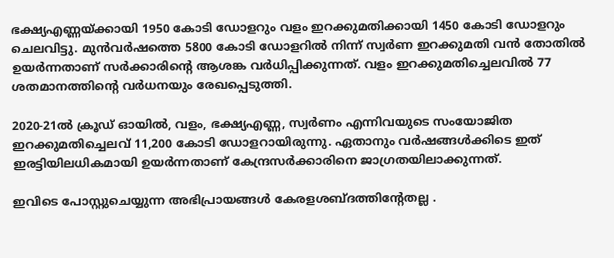ഭക്ഷ്യഎണ്ണയ്ക്കായി 1950 കോടി ഡോളറും വളം ഇറക്കുമതിക്കായി 1450 കോടി ഡോളറും ചെലവിട്ടു. മുൻവർഷത്തെ 5800 കോടി ഡോളറിൽ നിന്ന് സ്വർണ ഇറക്കുമതി വൻ തോതിൽ ഉയർന്നതാണ് സർക്കാരിന്റെ ആശങ്ക വർധിപ്പിക്കുന്നത്. വളം ഇറക്കുമതിച്ചെലവിൽ 77 ശതമാനത്തിന്റെ വർധനയും രേഖപ്പെടുത്തി.

2020-21ൽ ക്രൂഡ് ഓയിൽ, വളം, ഭക്ഷ്യഎണ്ണ, സ്വർണം എന്നിവയുടെ സംയോജിത ഇറക്കുമതിച്ചെലവ് 11,200 കോടി ഡോളറായിരുന്നു. ഏതാനും വർഷങ്ങൾക്കിടെ ഇത് ഇരട്ടിയിലധികമായി ഉയർന്നതാണ് കേന്ദ്രസർക്കാരിനെ ജാഗ്രതയിലാക്കുന്നത്.

ഇവിടെ പോസ്റ്റുചെയ്യുന്ന അഭിപ്രായങ്ങള്‍ കേരളശബ്‌ദത്തിന്റേതല്ല .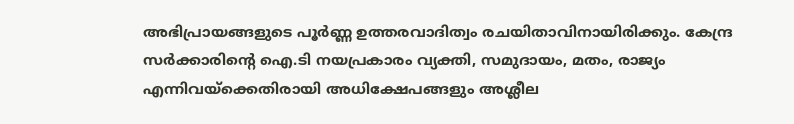അഭിപ്രായങ്ങളുടെ പൂര്‍ണ്ണ ഉത്തരവാദിത്വം രചയിതാവിനായിരിക്കും. കേന്ദ്ര സർക്കാരിന്റെ ഐ.ടി നയപ്രകാരം വ്യക്തി, സമുദായം, മതം, രാജ്യം എന്നിവയ്ക്കെതിരായി അധിക്ഷേപങ്ങളും അശ്ലീല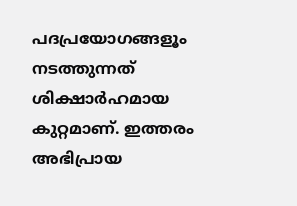പദപ്രയോഗങ്ങളൂം നടത്തുന്നത് ശിക്ഷാര്‍ഹമായ കുറ്റമാണ്. ഇത്തരം അഭിപ്രായ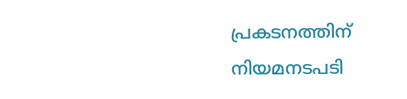പ്രകടനത്തിന് നിയമനടപടി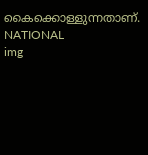കൈക്കൊള്ളുന്നതാണ്.
NATIONAL
img